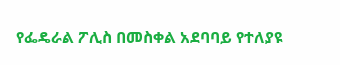የፌዴራል ፖሊስ በመስቀል አደባባይ የተለያዩ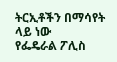ትርኢቶችን በማሳየት ላይ ነው
የፌዴራል ፖሊስ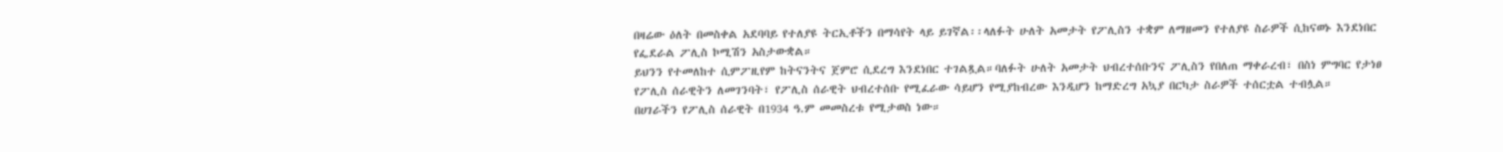በዛሬው ዕለት በመስቀል አደባባይ የተለያዩ ትርኢቶችን በማሳየት ላይ ይገኛል፡፡ላለፉት ሁለት አመታት የፖሊስን ተቋም ለማዘመን የተለያዩ ስራዎች ሲከናወኑ እንደነበር የፌደራል ፖሊስ ኮሚሽን አስታውቋል።
ይህንን የተመለከተ ሲምፖዚየም ከትናንትና ጀምሮ ሲደረግ እንደነበር ተገልጿል።ባለፉት ሁለት አመታት ህብረተሰቡንና ፖሊስን የበለጠ ማቀራረብ፣ በስነ ምግባር የታነፀ የፖሊስ ሰራዊትን ለመገንባት፣ የፖሊስ ሰራዊት ህብረተሰቡ የሚፈራው ሳይሆን የሚያከብረው እንዲሆን ከማድረግ አኳያ በርካታ ስራዎች ተሰርቷል ተብሏል።
በሀገራችን የፖሊስ ሰራዊት በ1934 ዓ.ም መመስረቱ የሚታወስ ነው።